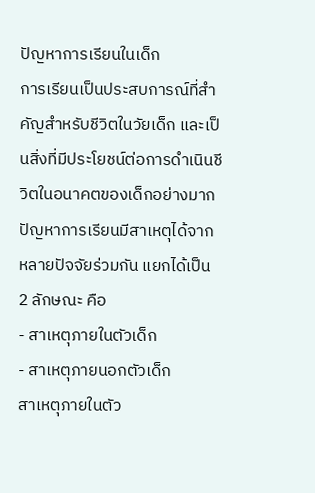ปัญหาการเรียนในเด็ก
การเรียนเป็นประสบการณ์ที่สำคัญสำหรับชีวิตในวัยเด็ก และเป็นสิ่งที่มีประโยชน์ต่อการดำเนินชีวิตในอนาคตของเด็กอย่างมาก
ปัญหาการเรียนมีสาเหตุได้จากหลายปัจจัยร่วมกัน แยกได้เป็น 2 ลักษณะ คือ
- สาเหตุภายในตัวเด็ก
- สาเหตุภายนอกตัวเด็ก
สาเหตุภายในตัว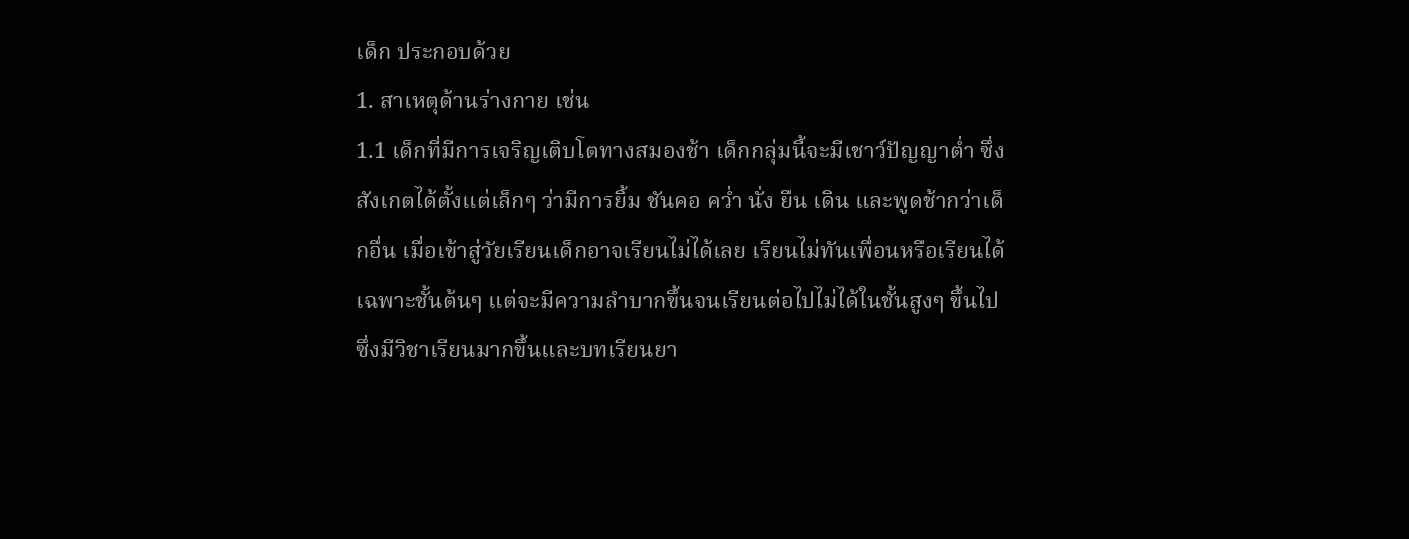เด็ก ประกอบด้วย
1. สาเหตุด้านร่างกาย เช่น
1.1 เด็กที่มีการเจริญเติบโตทางสมองช้า เด็กกลุ่มนี้จะมีเชาว์ปัญญาต่ำ ซึ่งสังเกตได้ตั้งแต่เล็กๆ ว่ามีการยิ้ม ชันคอ คว่ำ นั่ง ยืน เดิน และพูดช้ากว่าเด็กอื่น เมื่อเข้าสู่วัยเรียนเด็กอาจเรียนไม่ได้เลย เรียนไม่ทันเพื่อนหรือเรียนได้เฉพาะชั้นต้นๆ แต่จะมีความลำบากขึ้นจนเรียนต่อไปไม่ได้ในชั้นสูงๆ ขึ้นไป ซึ่งมีวิชาเรียนมากขึ้นและบทเรียนยา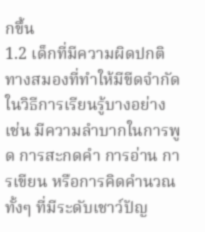กขึ้น
1.2 เด็กที่มีความผิดปกติทางสมองที่ทำให้มีขีดจำกัดในวิธีการเรียนรู้บางอย่าง เช่น มีความลำบากในการพูด การสะกดคำ การอ่าน การเขียน หรือการคิดคำนวณ ทั้งๆ ที่มีระดับเชาว์ปัญ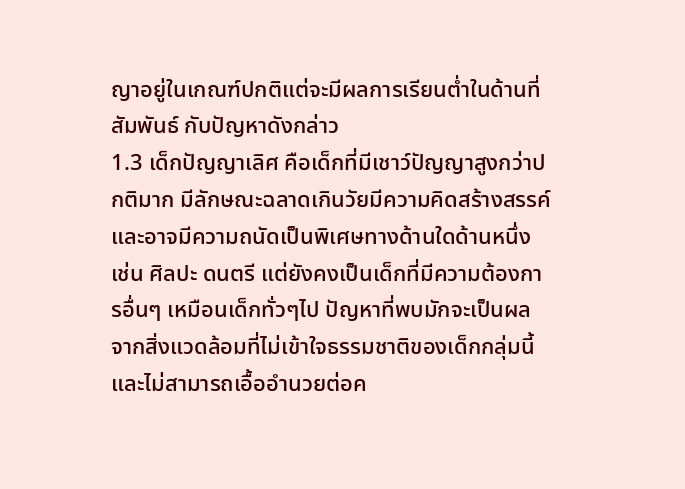ญาอยู่ในเกณฑ์ปกติแต่จะมีผลการเรียนต่ำในด้านที่สัมพันธ์ กับปัญหาดังกล่าว
1.3 เด็กปัญญาเลิศ คือเด็กที่มีเชาว์ปัญญาสูงกว่าปกติมาก มีลักษณะฉลาดเกินวัยมีความคิดสร้างสรรค์ และอาจมีความถนัดเป็นพิเศษทางด้านใดด้านหนึ่ง เช่น ศิลปะ ดนตรี แต่ยังคงเป็นเด็กที่มีความต้องการอื่นๆ เหมือนเด็กทั่วๆไป ปัญหาที่พบมักจะเป็นผลจากสิ่งแวดล้อมที่ไม่เข้าใจธรรมชาติของเด็กกลุ่มนี้ และไม่สามารถเอื้ออำนวยต่อค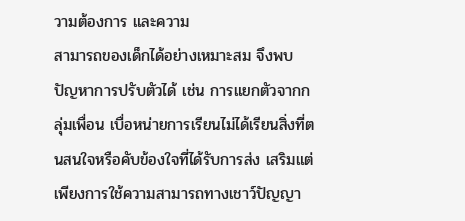วามต้องการ และความ
สามารถของเด็กได้อย่างเหมาะสม จึงพบปัญหาการปรับตัวได้ เช่น การแยกตัวจากกลุ่มเพื่อน เบื่อหน่ายการเรียนไม่ได้เรียนสิ่งที่ตนสนใจหรือคับข้องใจที่ได้รับการส่ง เสริมแต่เพียงการใช้ความสามารถทางเชาว์ปัญญา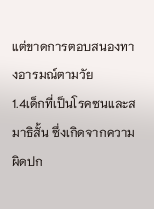แต่ขาดการตอบสนองทางอารมณ์ตามวัย
1.4เด็กที่เป็นโรคซนและสมาธิสั้น ซึ่งเกิดจากความผิดปก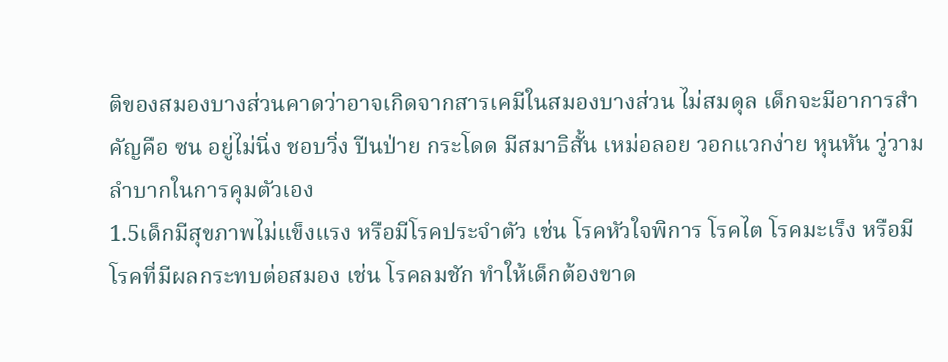ติของสมองบางส่วนคาดว่าอาจเกิดจากสารเคมีในสมองบางส่วน ไม่สมดุล เด็กจะมีอาการสำคัญคือ ซน อยู่ไม่นิ่ง ชอบวิ่ง ปีนป่าย กระโดด มีสมาธิสั้น เหม่อลอย วอกแวกง่าย หุนหัน วู่วาม ลำบากในการคุมตัวเอง
1.5เด็กมีสุขภาพไม่แข็งแรง หรือมีโรคประจำตัว เช่น โรคหัวใจพิการ โรคไต โรคมะเร็ง หรือมีโรคที่มีผลกระทบต่อสมอง เช่น โรคลมชัก ทำให้เด็กต้องขาด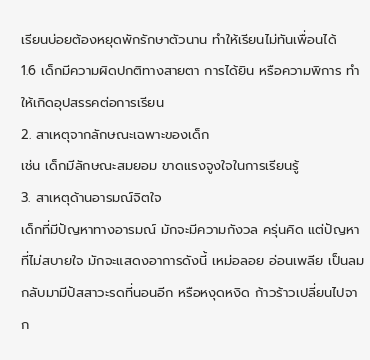เรียนบ่อยต้องหยุดพักรักษาตัวนาน ทำให้เรียนไม่ทันเพื่อนได้
1.6 เด็กมีความผิดปกติทางสายตา การได้ยิน หรือความพิการ ทำให้เกิดอุปสรรคต่อการเรียน
2. สาเหตุจากลักษณะเฉพาะของเด็ก
เช่น เด็กมีลักษณะสมยอม ขาดแรงจูงใจในการเรียนรู้
3. สาเหตุด้านอารมณ์จิตใจ
เด็กที่มีปัญหาทางอารมณ์ มักจะมีความกังวล ครุ่นคิด แต่ปัญหาที่ไม่สบายใจ มักจะแสดงอาการดังนี้ เหม่อลอย อ่อนเพลีย เป็นลม กลับมามีปัสสาวะรดที่นอนอีก หรือหงุดหงิด ก้าวร้าวเปลี่ยนไปจาก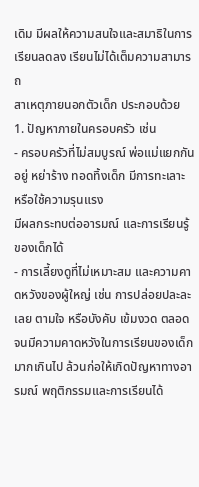เดิม มีผลให้ความสนใจและสมาธิในการเรียนลดลง เรียนไม่ได้เต็มความสามารถ
สาเหตุภายนอกตัวเด็ก ประกอบด้วย
1. ปัญหาภายในครอบครัว เช่น
- ครอบครัวที่ไม่สมบูรณ์ พ่อแม่แยกกันอยู่ หย่าร้าง ทอดทิ้งเด็ก มีการทะเลาะ หรือใช้ความรุนแรง
มีผลกระทบต่ออารมณ์ และการเรียนรู้ของเด็กได้
- การเลี้ยงดูที่ไม่เหมาะสม และความคาดหวังของผู้ใหญ่ เช่น การปล่อยปละละเลย ตามใจ หรือบังคับ เข้มงวด ตลอดจนมีความคาดหวังในการเรียนของเด็กมากเกินไป ล้วนก่อให้เกิดปัญหาทางอารมณ์ พฤติกรรมและการเรียนได้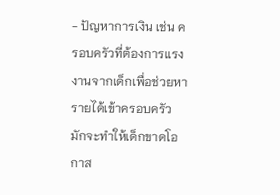- ปัญหาการเงิน เช่น ครอบครัวที่ต้องการแรงงานจากเด็กเพื่อช่วยหารายได้เข้าครอบครัว
มักจะทำให้เด็กขาดโอกาส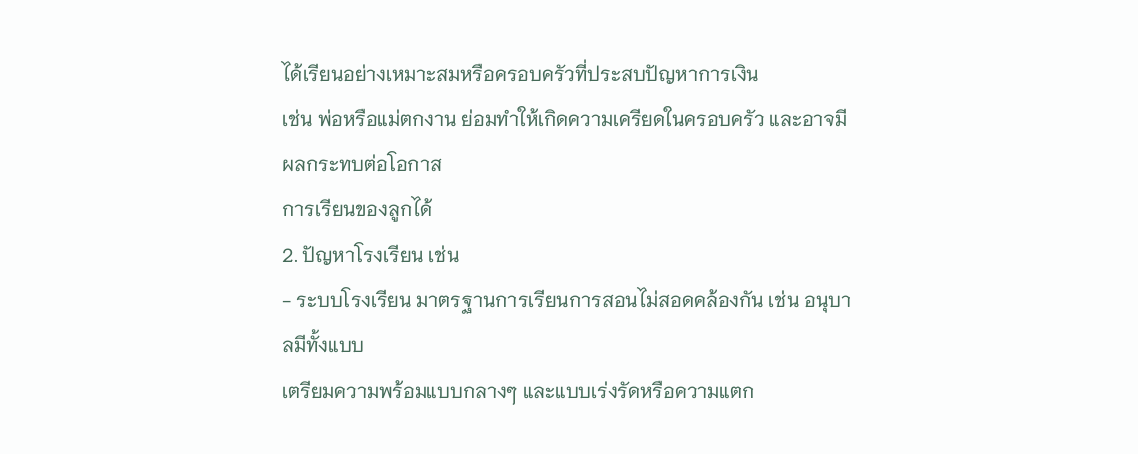ได้เรียนอย่างเหมาะสมหรือครอบครัวที่ประสบปัญหาการเงิน
เช่น พ่อหรือแม่ตกงาน ย่อมทำให้เกิดความเครียดในครอบครัว และอาจมีผลกระทบต่อโอกาส
การเรียนของลูกได้
2. ปัญหาโรงเรียน เช่น
- ระบบโรงเรียน มาตรฐานการเรียนการสอนไม่สอดคล้องกัน เช่น อนุบาลมีทั้งแบบ
เตรียมความพร้อมแบบกลางๆ และแบบเร่งรัดหรือความแตก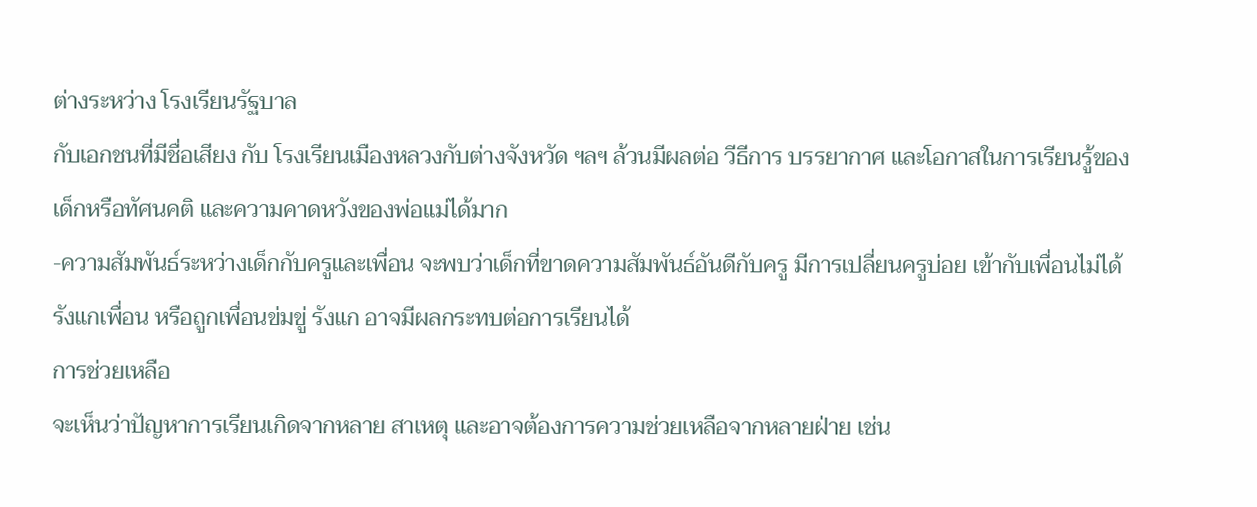ต่างระหว่าง โรงเรียนรัฐบาล
กับเอกชนที่มีชื่อเสียง กับ โรงเรียนเมืองหลวงกับต่างจังหวัด ฯลฯ ล้วนมีผลต่อ วีธีการ บรรยากาศ และโอกาสในการเรียนรู้ของเด็กหรือทัศนคติ และความคาดหวังของพ่อแม่ได้มาก
-ความสัมพันธ์ระหว่างเด็กกับครูและเพื่อน จะพบว่าเด็กที่ขาดความสัมพันธ์อันดีกับครู มีการเปลี่ยนครูบ่อย เข้ากับเพื่อนไม่ได้ รังแกเพื่อน หรือถูกเพื่อนข่มขู่ รังแก อาจมีผลกระทบต่อการเรียนได้
การช่วยเหลือ
จะเห็นว่าปัญหาการเรียนเกิดจากหลาย สาเหตุ และอาจต้องการความช่วยเหลือจากหลายฝ่าย เช่น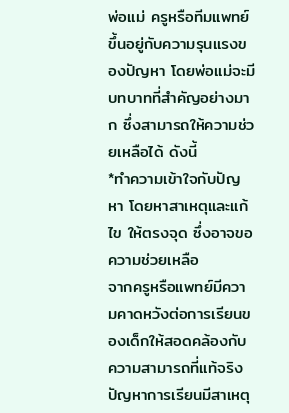พ่อแม่ ครูหรือทีมแพทย์ ขึ้นอยู่กับความรุนแรงของปัญหา โดยพ่อแม่จะมีบทบาทที่สำคัญอย่างมาก ซึ่งสามารถให้ความช่วยเหลือได้ ดังนี้
*ทำความเข้าใจกับปัญหา โดยหาสาเหตุและแก้ไข ให้ตรงจุด ซึ่งอาจขอความช่วยเหลือ
จากครูหรือแพทย์มีความคาดหวังต่อการเรียนของเด็กให้สอดคล้องกับความสามารถที่แท้จริง
ปัญหาการเรียนมีสาเหตุ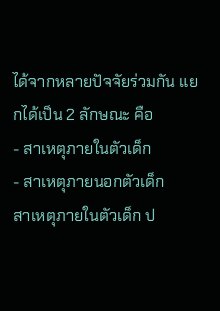ได้จากหลายปัจจัยร่วมกัน แยกได้เป็น 2 ลักษณะ คือ
- สาเหตุภายในตัวเด็ก
- สาเหตุภายนอกตัวเด็ก
สาเหตุภายในตัวเด็ก ป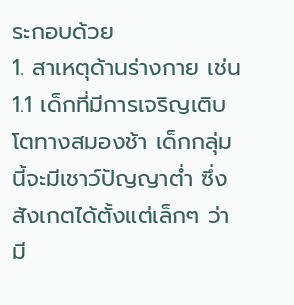ระกอบด้วย
1. สาเหตุด้านร่างกาย เช่น
1.1 เด็กที่มีการเจริญเติบโตทางสมองช้า เด็กกลุ่มนี้จะมีเชาว์ปัญญาต่ำ ซึ่งสังเกตได้ตั้งแต่เล็กๆ ว่ามี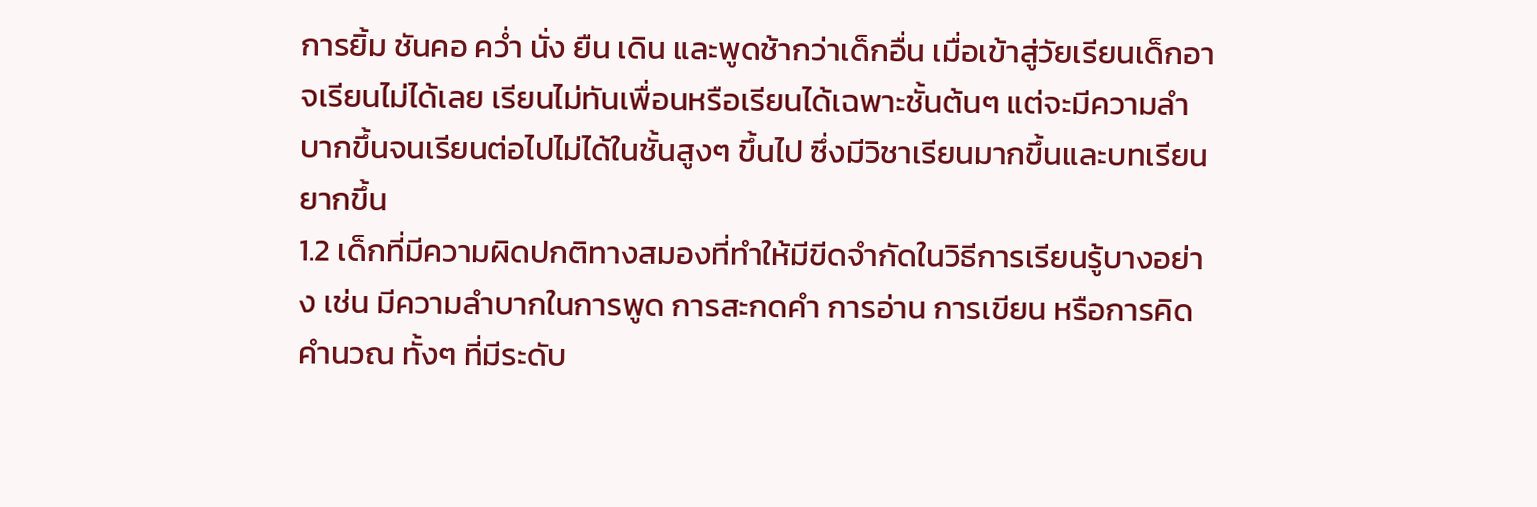การยิ้ม ชันคอ คว่ำ นั่ง ยืน เดิน และพูดช้ากว่าเด็กอื่น เมื่อเข้าสู่วัยเรียนเด็กอาจเรียนไม่ได้เลย เรียนไม่ทันเพื่อนหรือเรียนได้เฉพาะชั้นต้นๆ แต่จะมีความลำบากขึ้นจนเรียนต่อไปไม่ได้ในชั้นสูงๆ ขึ้นไป ซึ่งมีวิชาเรียนมากขึ้นและบทเรียนยากขึ้น
1.2 เด็กที่มีความผิดปกติทางสมองที่ทำให้มีขีดจำกัดในวิธีการเรียนรู้บางอย่าง เช่น มีความลำบากในการพูด การสะกดคำ การอ่าน การเขียน หรือการคิดคำนวณ ทั้งๆ ที่มีระดับ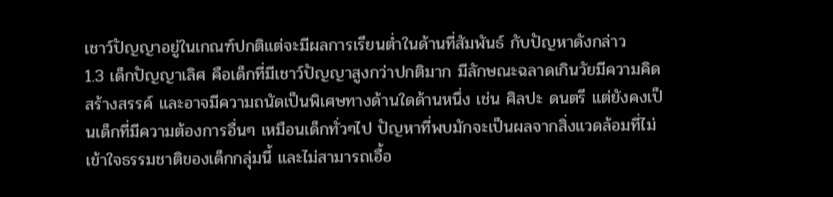เชาว์ปัญญาอยู่ในเกณฑ์ปกติแต่จะมีผลการเรียนต่ำในด้านที่สัมพันธ์ กับปัญหาดังกล่าว
1.3 เด็กปัญญาเลิศ คือเด็กที่มีเชาว์ปัญญาสูงกว่าปกติมาก มีลักษณะฉลาดเกินวัยมีความคิดสร้างสรรค์ และอาจมีความถนัดเป็นพิเศษทางด้านใดด้านหนึ่ง เช่น ศิลปะ ดนตรี แต่ยังคงเป็นเด็กที่มีความต้องการอื่นๆ เหมือนเด็กทั่วๆไป ปัญหาที่พบมักจะเป็นผลจากสิ่งแวดล้อมที่ไม่เข้าใจธรรมชาติของเด็กกลุ่มนี้ และไม่สามารถเอื้อ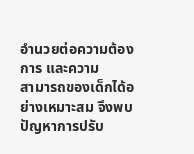อำนวยต่อความต้องการ และความ
สามารถของเด็กได้อย่างเหมาะสม จึงพบปัญหาการปรับ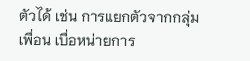ตัวได้ เช่น การแยกตัวจากกลุ่มเพื่อน เบื่อหน่ายการ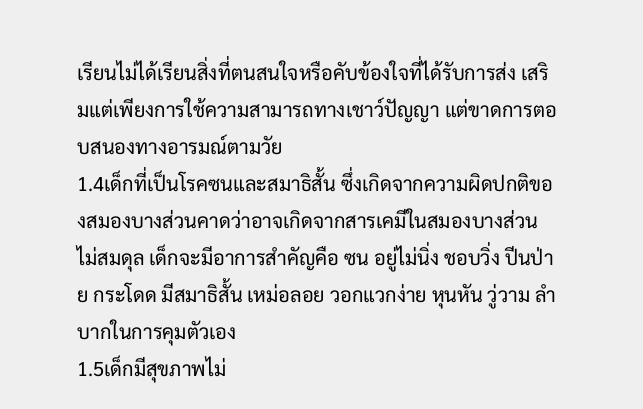เรียนไม่ได้เรียนสิ่งที่ตนสนใจหรือคับข้องใจที่ได้รับการส่ง เสริมแต่เพียงการใช้ความสามารถทางเชาว์ปัญญา แต่ขาดการตอบสนองทางอารมณ์ตามวัย
1.4เด็กที่เป็นโรคซนและสมาธิสั้น ซึ่งเกิดจากความผิดปกติของสมองบางส่วนคาดว่าอาจเกิดจากสารเคมีในสมองบางส่วน ไม่สมดุล เด็กจะมีอาการสำคัญคือ ซน อยู่ไม่นิ่ง ชอบวิ่ง ปีนป่าย กระโดด มีสมาธิสั้น เหม่อลอย วอกแวกง่าย หุนหัน วู่วาม ลำบากในการคุมตัวเอง
1.5เด็กมีสุขภาพไม่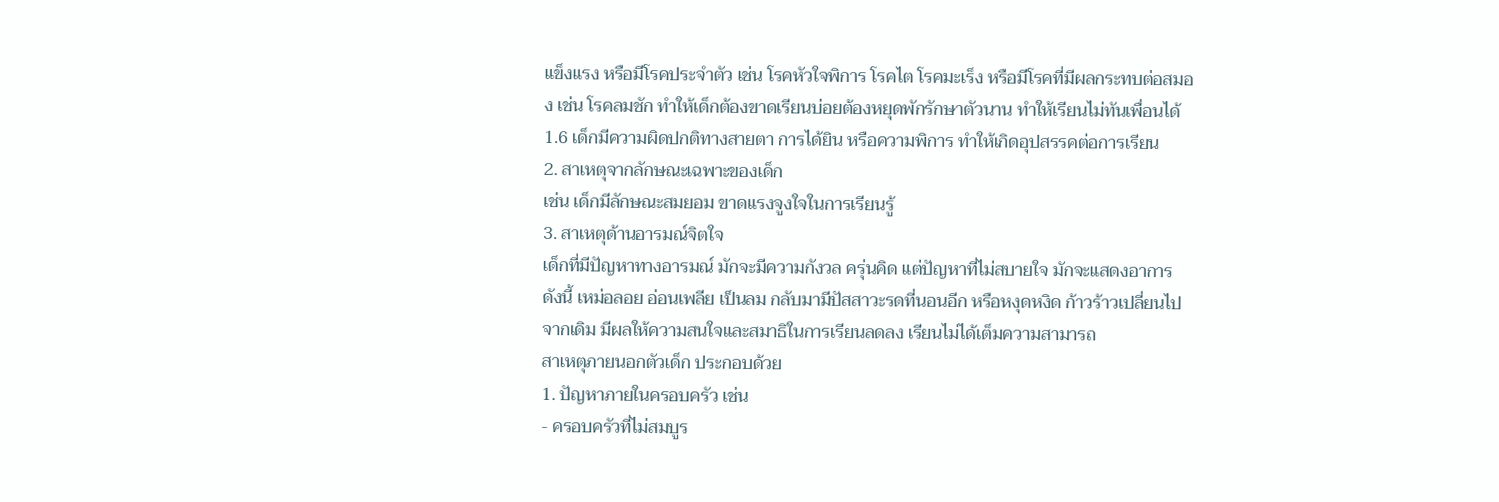แข็งแรง หรือมีโรคประจำตัว เช่น โรคหัวใจพิการ โรคไต โรคมะเร็ง หรือมีโรคที่มีผลกระทบต่อสมอง เช่น โรคลมชัก ทำให้เด็กต้องขาดเรียนบ่อยต้องหยุดพักรักษาตัวนาน ทำให้เรียนไม่ทันเพื่อนได้
1.6 เด็กมีความผิดปกติทางสายตา การได้ยิน หรือความพิการ ทำให้เกิดอุปสรรคต่อการเรียน
2. สาเหตุจากลักษณะเฉพาะของเด็ก
เช่น เด็กมีลักษณะสมยอม ขาดแรงจูงใจในการเรียนรู้
3. สาเหตุด้านอารมณ์จิตใจ
เด็กที่มีปัญหาทางอารมณ์ มักจะมีความกังวล ครุ่นคิด แต่ปัญหาที่ไม่สบายใจ มักจะแสดงอาการดังนี้ เหม่อลอย อ่อนเพลีย เป็นลม กลับมามีปัสสาวะรดที่นอนอีก หรือหงุดหงิด ก้าวร้าวเปลี่ยนไปจากเดิม มีผลให้ความสนใจและสมาธิในการเรียนลดลง เรียนไม่ได้เต็มความสามารถ
สาเหตุภายนอกตัวเด็ก ประกอบด้วย
1. ปัญหาภายในครอบครัว เช่น
- ครอบครัวที่ไม่สมบูร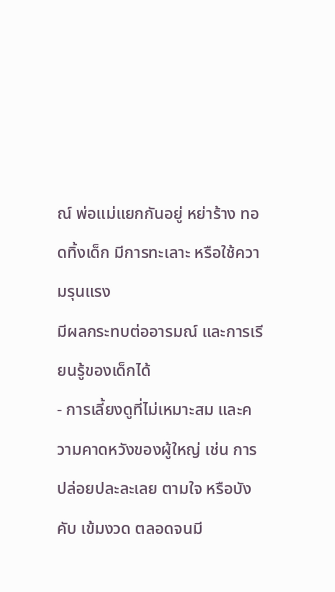ณ์ พ่อแม่แยกกันอยู่ หย่าร้าง ทอดทิ้งเด็ก มีการทะเลาะ หรือใช้ความรุนแรง
มีผลกระทบต่ออารมณ์ และการเรียนรู้ของเด็กได้
- การเลี้ยงดูที่ไม่เหมาะสม และความคาดหวังของผู้ใหญ่ เช่น การปล่อยปละละเลย ตามใจ หรือบังคับ เข้มงวด ตลอดจนมี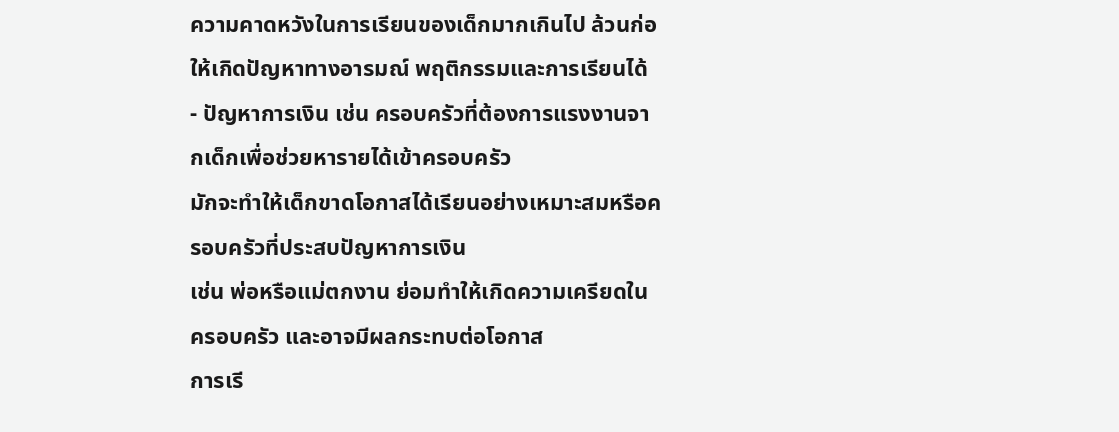ความคาดหวังในการเรียนของเด็กมากเกินไป ล้วนก่อให้เกิดปัญหาทางอารมณ์ พฤติกรรมและการเรียนได้
- ปัญหาการเงิน เช่น ครอบครัวที่ต้องการแรงงานจากเด็กเพื่อช่วยหารายได้เข้าครอบครัว
มักจะทำให้เด็กขาดโอกาสได้เรียนอย่างเหมาะสมหรือครอบครัวที่ประสบปัญหาการเงิน
เช่น พ่อหรือแม่ตกงาน ย่อมทำให้เกิดความเครียดในครอบครัว และอาจมีผลกระทบต่อโอกาส
การเรี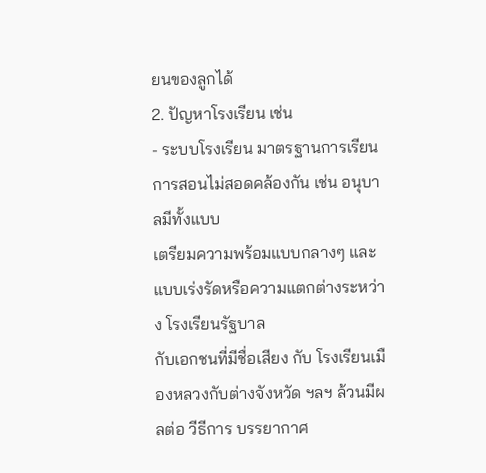ยนของลูกได้
2. ปัญหาโรงเรียน เช่น
- ระบบโรงเรียน มาตรฐานการเรียนการสอนไม่สอดคล้องกัน เช่น อนุบาลมีทั้งแบบ
เตรียมความพร้อมแบบกลางๆ และแบบเร่งรัดหรือความแตกต่างระหว่าง โรงเรียนรัฐบาล
กับเอกชนที่มีชื่อเสียง กับ โรงเรียนเมืองหลวงกับต่างจังหวัด ฯลฯ ล้วนมีผลต่อ วีธีการ บรรยากาศ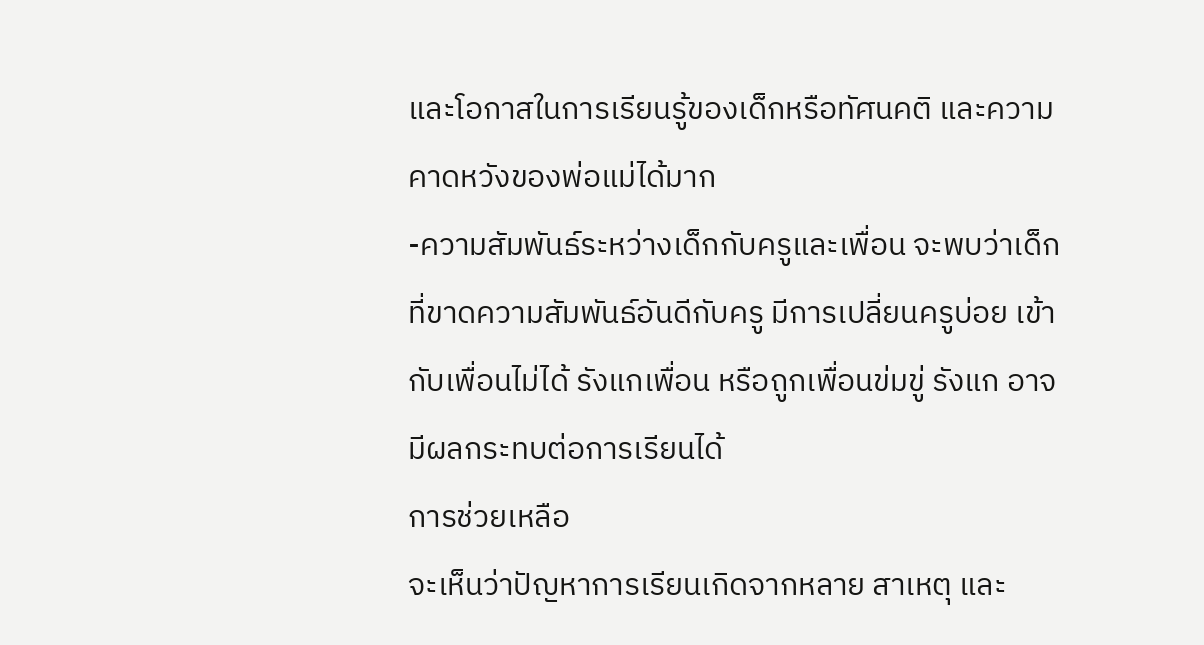และโอกาสในการเรียนรู้ของเด็กหรือทัศนคติ และความคาดหวังของพ่อแม่ได้มาก
-ความสัมพันธ์ระหว่างเด็กกับครูและเพื่อน จะพบว่าเด็กที่ขาดความสัมพันธ์อันดีกับครู มีการเปลี่ยนครูบ่อย เข้ากับเพื่อนไม่ได้ รังแกเพื่อน หรือถูกเพื่อนข่มขู่ รังแก อาจมีผลกระทบต่อการเรียนได้
การช่วยเหลือ
จะเห็นว่าปัญหาการเรียนเกิดจากหลาย สาเหตุ และ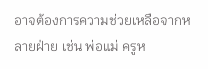อาจต้องการความช่วยเหลือจากหลายฝ่าย เช่น พ่อแม่ ครูห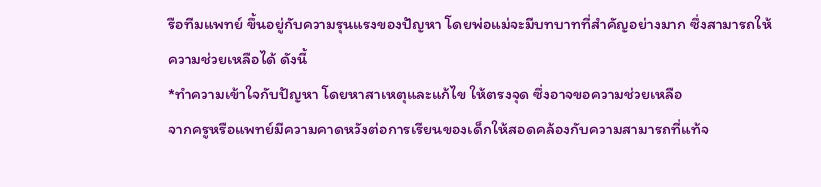รือทีมแพทย์ ขึ้นอยู่กับความรุนแรงของปัญหา โดยพ่อแม่จะมีบทบาทที่สำคัญอย่างมาก ซึ่งสามารถให้ความช่วยเหลือได้ ดังนี้
*ทำความเข้าใจกับปัญหา โดยหาสาเหตุและแก้ไข ให้ตรงจุด ซึ่งอาจขอความช่วยเหลือ
จากครูหรือแพทย์มีความคาดหวังต่อการเรียนของเด็กให้สอดคล้องกับความสามารถที่แท้จ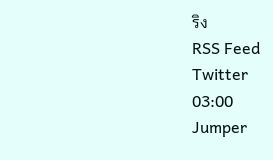ริง
RSS Feed
Twitter
03:00
Jumper